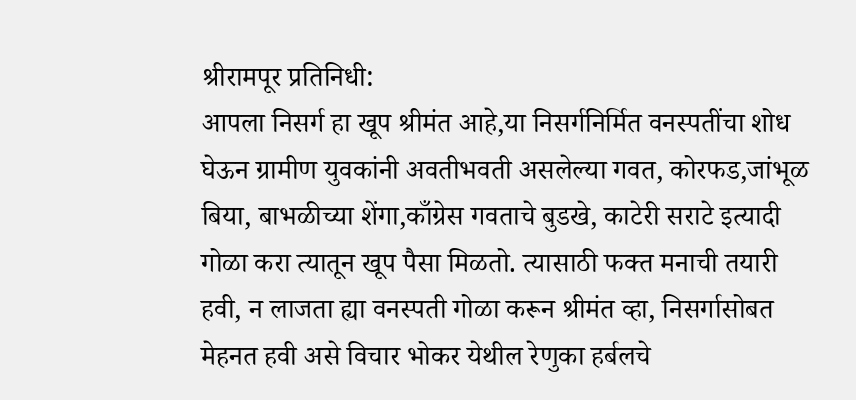श्रीरामपूर प्रतिनिधी:
आपला निसर्ग हा खूप श्रीमंत आहे,या निसर्गनिर्मित वनस्पतींचा शोध घेऊन ग्रामीण युवकांनी अवतीभवती असलेल्या गवत, कोरफड,जांभूळ बिया, बाभळीच्या शेंगा,काँग्रेस गवताचे बुडखे, काटेरी सराटे इत्यादी गोळा करा त्यातून खूप पैसा मिळतो. त्यासाठी फक्त मनाची तयारी हवी, न लाजता ह्या वनस्पती गोळा करून श्रीमंत व्हा, निसर्गासोबत मेहनत हवी असे विचार भोकर येथील रेणुका हर्बलचे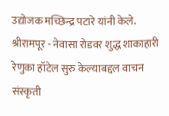उद्योजक मच्छिन्द्र पटारे यांनी केले.
श्रीरामपूर - नेवासा रोडवर शुद्ध शाकाहारी रेणुका हॉटेल सुरु केल्याबद्दल वाचन संस्कृती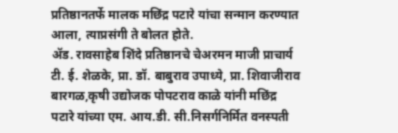प्रतिष्ठानतर्फे मालक मछिंद्र पटारे यांचा सन्मान करण्यात आला, त्याप्रसंगी ते बोलत होते.
ॲड. रावसाहेब शिंदे प्रतिष्ठानचे चेअरमन माजी प्राचार्य टी. ई. शेळके, प्रा. डॉ. बाबुराव उपाध्ये, प्रा. शिवाजीराव बारगळ,कृषी उद्योजक पोपटराव काळे यांनी मछिंद्र पटारे यांच्या एम. आय.डी. सी.निसर्गनिर्मित वनस्पती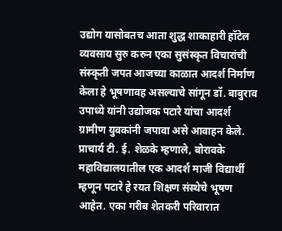उद्योग यासोबतच आता शुद्ध शाकाहारी हॉटेल व्यवसाय सुरु करुन एका सुसंस्कृत विचारांची संस्कृती जपत आजच्या काळात आदर्श निर्माण केला हे भूषणावह असल्याचे सांगून डॉ. बाबुराव उपाध्ये यांनी उद्योजक पटारे यांचा आदर्श ग्रामीण युवकांनी जपावा असे आवाहन केले. प्राचार्य टी. ई. शेळके म्हणाले, बोरावके महाविद्यालयातील एक आदर्श माजी विद्यार्थी म्हणून पटारे हे रयत शिक्षण संस्थेचे भूषण आहेत. एका गरीब शेतकरी परिवारात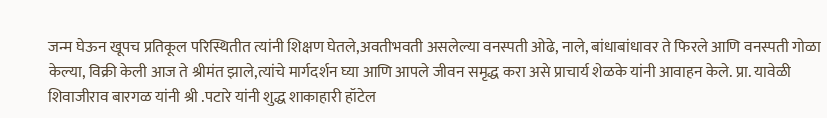जन्म घेऊन खूपच प्रतिकूल परिस्थितीत त्यांनी शिक्षण घेतले,अवतीभवती असलेल्या वनस्पती ओढे, नाले, बांधाबांधावर ते फिरले आणि वनस्पती गोळा केल्या, विक्री केली आज ते श्रीमंत झाले,त्यांचे मार्गदर्शन घ्या आणि आपले जीवन समृद्ध करा असे प्राचार्य शेळके यांनी आवाहन केले. प्रा. यावेळी शिवाजीराव बारगळ यांनी श्री .पटारे यांनी शुद्ध शाकाहारी हॉटेल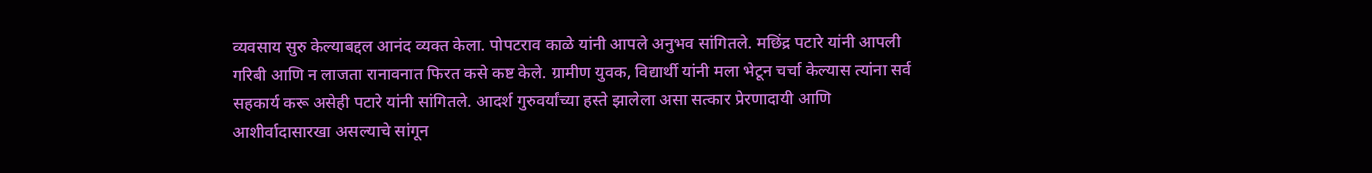व्यवसाय सुरु केल्याबद्दल आनंद व्यक्त केला. पोपटराव काळे यांनी आपले अनुभव सांगितले. मछिंद्र पटारे यांनी आपली गरिबी आणि न लाजता रानावनात फिरत कसे कष्ट केले. ग्रामीण युवक, विद्यार्थी यांनी मला भेटून चर्चा केल्यास त्यांना सर्व सहकार्य करू असेही पटारे यांनी सांगितले. आदर्श गुरुवर्यांच्या हस्ते झालेला असा सत्कार प्रेरणादायी आणि आशीर्वादासारखा असल्याचे सांगून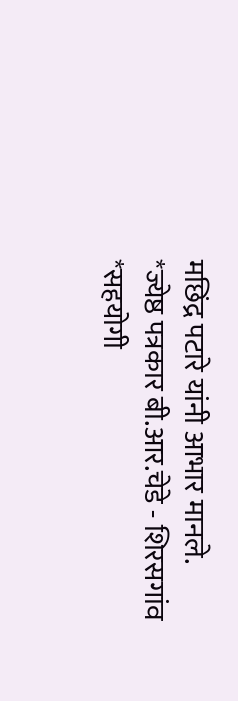मछिंद्र पटारे यांनी आभार मानले.
*ज्येष्ठ पत्रकार बी.आर.चेडे - शिरसगांव
*सहयोगी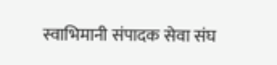स्वाभिमानी संपादक सेवा संघ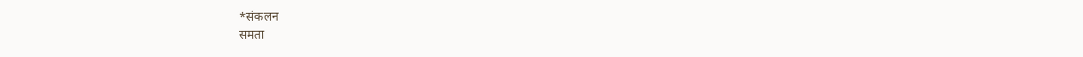*संकलन
समता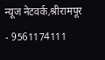न्यूज नेटवर्क,श्रीरामपूर - 9561174111